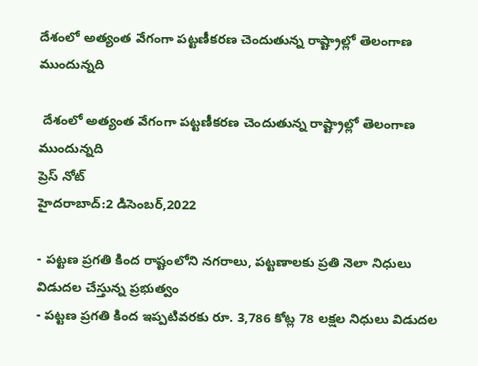దేశంలో అత్యంత వేగంగా పట్టణీకరణ చెందుతున్న రాష్ట్రాల్లో తెలంగాణ ముందున్నది

 దేశంలో అత్యంత వేగంగా పట్టణీకరణ చెందుతున్న రాష్ట్రాల్లో తెలంగాణ ముందున్నది
ప్రెస్ నోట్
హైదరాబాద్:2 డిసెంబర్,2022

- పట్టణ ప్రగతి కింద రాష్టంలోని నగరాలు, పట్టణాలకు ప్రతి నెలా నిధులు విడుదల చేస్తున్న ప్రభుత్వం
- పట్టణ ప్రగతి కింద ఇప్పటివరకు రూ. 3,786 కోట్ల 78 లక్షల నిధులు విడుదల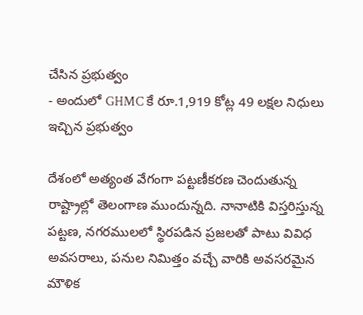చేసిన ప్రభుత్వం
- అందులో GHMC కే రూ.1,919 కోట్ల 49 లక్షల నిధులు ఇచ్చిన ప్రభుత్వం

దేశంలో అత్యంత వేగంగా పట్టణీకరణ చెందుతున్న రాష్ట్రాల్లో తెలంగాణ ముందున్నది. నానాటికి విస్తరిస్తున్న పట్టణ, నగరములలో స్థిరపడిన ప్రజలతో పాటు వివిధ అవసరాలు, పనుల నిమిత్తం వచ్చే వారికి అవసరమైన మౌళిక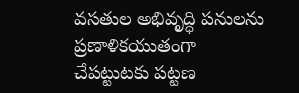వసతుల అభివృద్ధి పనులను ప్రణాళికయుతంగా చేపట్టుటకు పట్టణ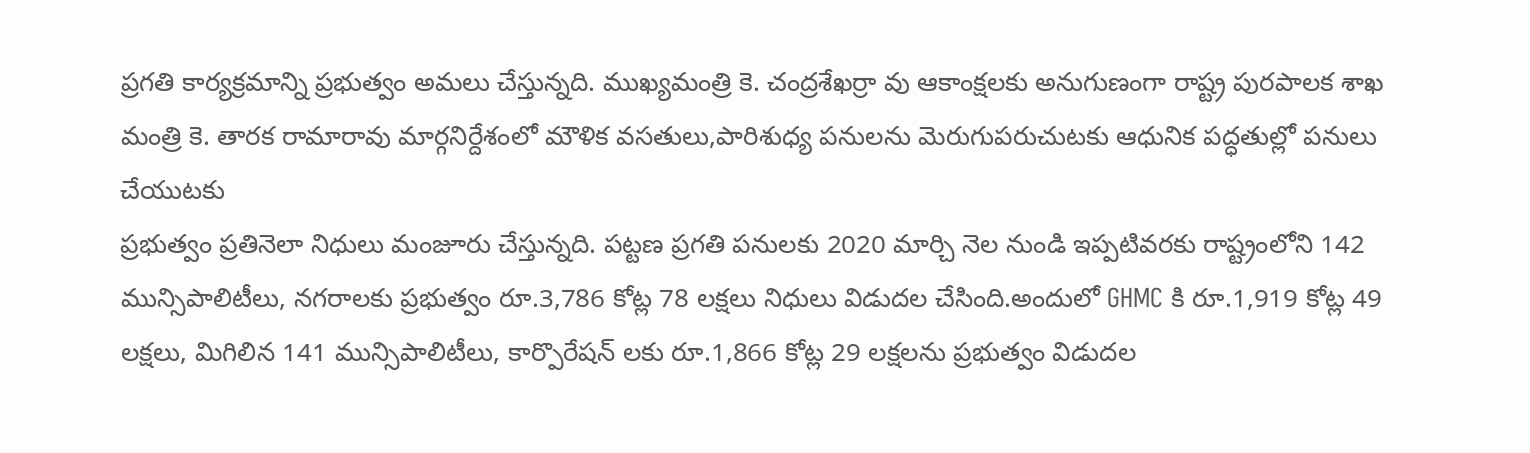ప్రగతి కార్యక్రమాన్ని ప్రభుత్వం అమలు చేస్తున్నది. ముఖ్యమంత్రి కె. చంద్రశేఖర్రా వు ఆకాంక్షలకు అనుగుణంగా రాష్ట్ర పురపాలక శాఖ మంత్రి కె. తారక రామారావు మార్గనిర్దేశంలో మౌళిక వసతులు,పారిశుధ్య పనులను మెరుగుపరుచుటకు ఆధునిక పద్ధతుల్లో పనులు చేయుటకు
ప్రభుత్వం ప్రతినెలా నిధులు మంజూరు చేస్తున్నది. పట్టణ ప్రగతి పనులకు 2020 మార్చి నెల నుండి ఇప్పటివరకు రాష్ట్రంలోని 142 మున్సిపాలిటీలు, నగరాలకు ప్రభుత్వం రూ.3,786 కోట్ల 78 లక్షలు నిధులు విడుదల చేసింది.అందులో GHMC కి రూ.1,919 కోట్ల 49 లక్షలు, మిగిలిన 141 మున్సిపాలిటీలు, కార్పొరేషన్ లకు రూ.1,866 కోట్ల 29 లక్షలను ప్రభుత్వం విడుదల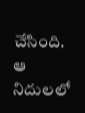చేసింది. ఆ నిదులలో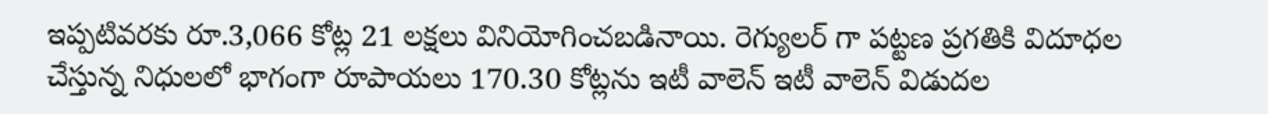ఇప్పటివరకు రూ.3,066 కోట్ల 21 లక్షలు వినియోగించబడినాయి. రెగ్యులర్ గా పట్టణ ప్రగతికి విదూధల చేస్తున్న నిధులలో భాగంగా రూపాయలు 170.30 కోట్లను ఇటీ వాలెన్ ఇటీ వాలెన్ విడుదల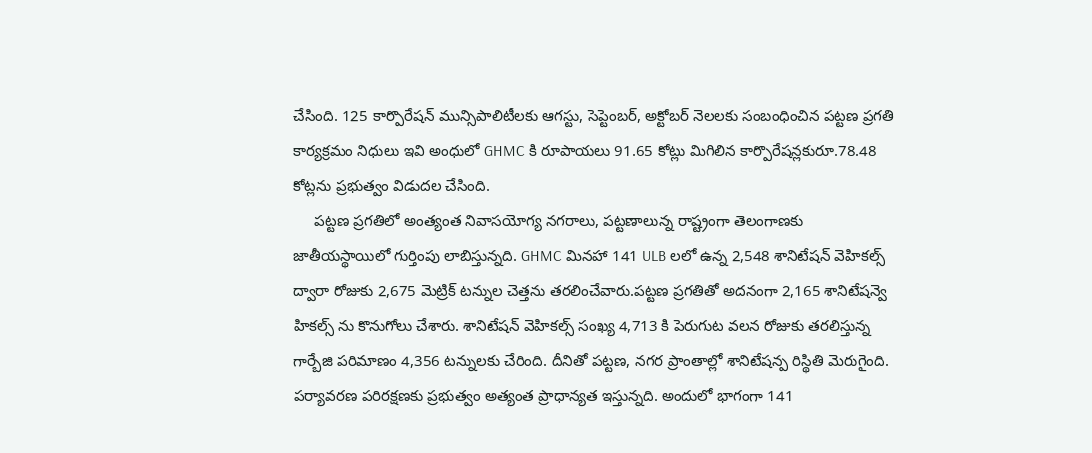చేసింది. 125 కార్పొరేషన్ మున్సిపాలిటీలకు ఆగస్టు, సెప్టెంబర్, అక్టోబర్ నెలలకు సంబంధించిన పట్టణ ప్రగతి కార్యక్రమం నిధులు ఇవి అంధులో GHMC కి రూపాయలు 91.65 కోట్లు మిగిలిన కార్పొరేషన్లకురూ.78.48 కోట్లను ప్రభుత్వం విడుదల చేసింది.
     పట్టణ ప్రగతిలో అంత్యంత నివాసయోగ్య నగరాలు, పట్టణాలున్న రాష్ట్రంగా తెలంగాణకు జాతీయస్థాయిలో గుర్తింపు లాబిస్తున్నది. GHMC మినహా 141 ULB లలో ఉన్న 2,548 శానిటేషన్ వెహికల్స్ ద్వారా రోజుకు 2,675 మెట్రిక్ టన్నుల చెత్తను తరలించేవారు.పట్టణ ప్రగతితో అదనంగా 2,165 శానిటేషన్వె హికల్స్ ను కొనుగోలు చేశారు. శానిటేషన్ వెహికల్స్ సంఖ్య 4,713 కి పెరుగుట వలన రోజుకు తరలిస్తున్న గార్బేజి పరిమాణం 4,356 టన్నులకు చేరింది. దీనితో పట్టణ, నగర ప్రాంతాల్లో శానిటేషన్ప రిస్థితి మెరుగైంది. పర్యావరణ పరిరక్షణకు ప్రభుత్వం అత్యంత ప్రాధాన్యత ఇస్తున్నది. అందులో భాగంగా 141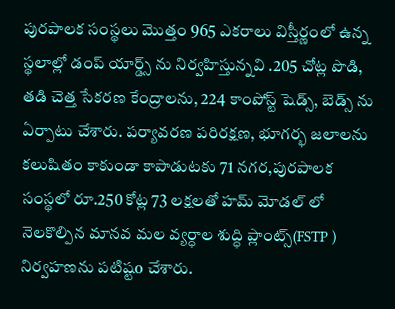పురపాలక సంస్థలు మొత్తం 965 ఎకరాలు విస్తీర్ణంలో ఉన్న స్థలాల్లో డంప్ యార్డ్స్ ను నిర్వహిస్తున్నవి .205 చోట్ల పొడి, తడి చెత్త సేకరణ కేంద్రాలను, 224 కాంపోస్ట్ షెడ్స్, బెడ్స్ ను ఏర్పాటు చేశారు. పర్యావరణ పరిరక్షణ, భూగర్భ జలాలను కలుషితం కాకుండా కాపాడుటకు 71 నగర,పురపాలక సంస్థలో రూ.250 కోట్ల 73 లక్షలతో హమ్ మోడల్ లో నెలకొల్పిన మానవ మల వ్యర్ధాల శుద్ధి ప్లాంట్స్(FSTP ) నిర్వహణను పటిష్టo చేశారు.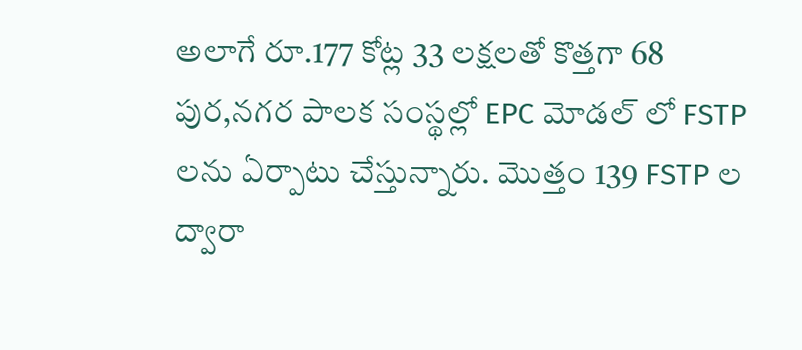అలాగే రూ.177 కోట్ల 33 లక్షలతో కొత్తగా 68 పుర,నగర పాలక సంస్థల్లో EPC మోడల్ లో FSTP లను ఏర్పాటు చేస్తున్నారు. మొత్తం 139 FSTP ల ద్వారా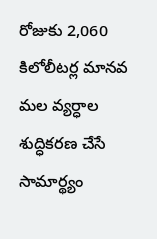రోజుకు 2,060 కిలోలీటర్ల మానవ మల వ్యర్ధాల శుద్ధికరణ చేసే సామార్థ్యం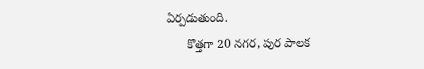ఏర్పడుతుంది.
      కొత్తగా 20 నగర, పుర పాలక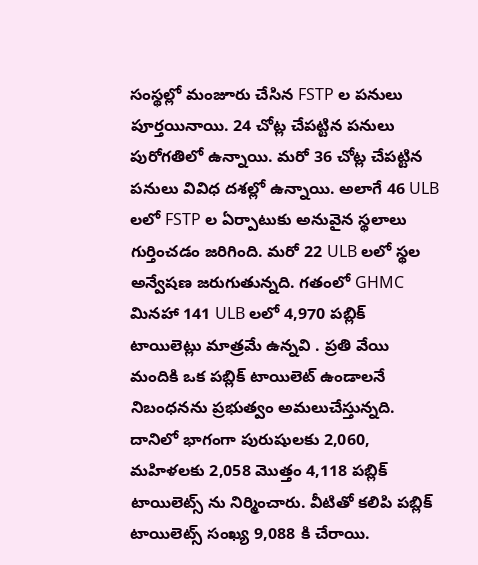సంస్థల్లో మంజూరు చేసిన FSTP ల పనులు పూర్తయినాయి. 24 చోట్ల చేపట్టిన పనులు పురోగతిలో ఉన్నాయి. మరో 36 చోట్ల చేపట్టిన పనులు వివిధ దశల్లో ఉన్నాయి. అలాగే 46 ULB లలో FSTP ల ఏర్పాటుకు అనువైన స్థలాలు గుర్తించడం జరిగింది. మరో 22 ULB లలో స్థల అన్వేషణ జరుగుతున్నది. గతంలో GHMC మినహా 141 ULB లలో 4,970 పబ్లిక్ టాయిలెట్లు మాత్రమే ఉన్నవి . ప్రతి వేయి మందికి ఒక పబ్లిక్ టాయిలెట్ ఉండాలనే నిబంధనను ప్రభుత్వం అమలుచేస్తున్నది. దానిలో భాగంగా పురుషులకు 2,060, మహిళలకు 2,058 మొత్తం 4,118 పబ్లిక్ టాయిలెట్స్ ను నిర్మించారు. వీటితో కలిపి పబ్లిక్ టాయిలెట్స్ సంఖ్య 9,088 కి చేరాయి.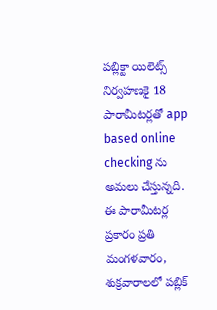పబ్లిక్టా యిలెట్స్ నిర్వహణకై 18 పారామీటర్లతో app based online checking ను అమలు చేస్తున్నది. ఈ పారామీటర్ల ప్రకారం ప్రతి మంగళవారం, శుక్రవారాలలో పబ్లిక్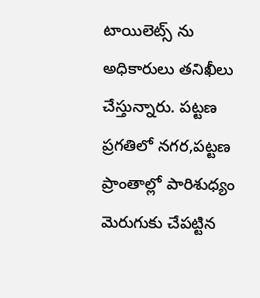టాయిలెట్స్ ను అధికారులు తనిఖీలు చేస్తున్నారు. పట్టణ ప్రగతిలో నగర,పట్టణ ప్రాంతాల్లో పారిశుధ్యం మెరుగుకు చేపట్టిన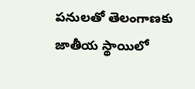పనులతో తెలంగాణకు జాతీయ స్థాయిలో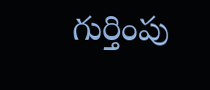గుర్తింపు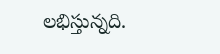లభిస్తున్నది.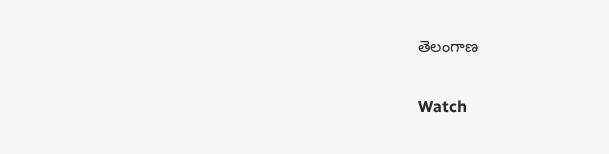తెలంగాణ

Watch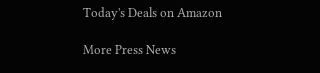Today's Deals on Amazon

More Press News